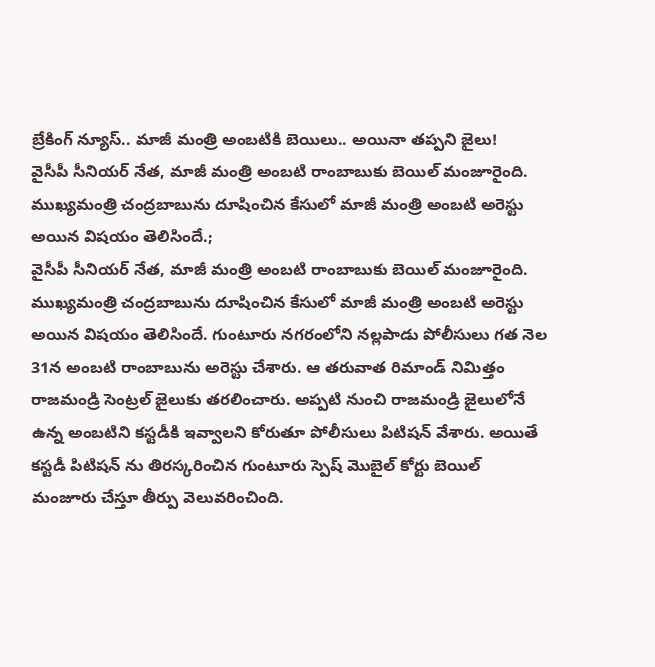బ్రేకింగ్ న్యూస్.. మాజీ మంత్రి అంబటికి బెయిలు.. అయినా తప్పని జైలు!
వైసీపీ సీనియర్ నేత, మాజీ మంత్రి అంబటి రాంబాబుకు బెయిల్ మంజూరైంది. ముఖ్యమంత్రి చంద్రబాబును దూషించిన కేసులో మాజీ మంత్రి అంబటి అరెస్టు అయిన విషయం తెలిసిందే.;
వైసీపీ సీనియర్ నేత, మాజీ మంత్రి అంబటి రాంబాబుకు బెయిల్ మంజూరైంది. ముఖ్యమంత్రి చంద్రబాబును దూషించిన కేసులో మాజీ మంత్రి అంబటి అరెస్టు అయిన విషయం తెలిసిందే. గుంటూరు నగరంలోని నల్లపాడు పోలీసులు గత నెల 31న అంబటి రాంబాబును అరెస్టు చేశారు. ఆ తరువాత రిమాండ్ నిమిత్తం రాజమండ్రి సెంట్రల్ జైలుకు తరలించారు. అప్పటి నుంచి రాజమండ్రి జైలులోనే ఉన్న అంబటిని కస్టడీకి ఇవ్వాలని కోరుతూ పోలీసులు పిటిషన్ వేశారు. అయితే కస్టడీ పిటిషన్ ను తిరస్కరించిన గుంటూరు స్పెష్ మొబైల్ కోర్టు బెయిల్ మంజూరు చేస్తూ తీర్పు వెలువరించింది.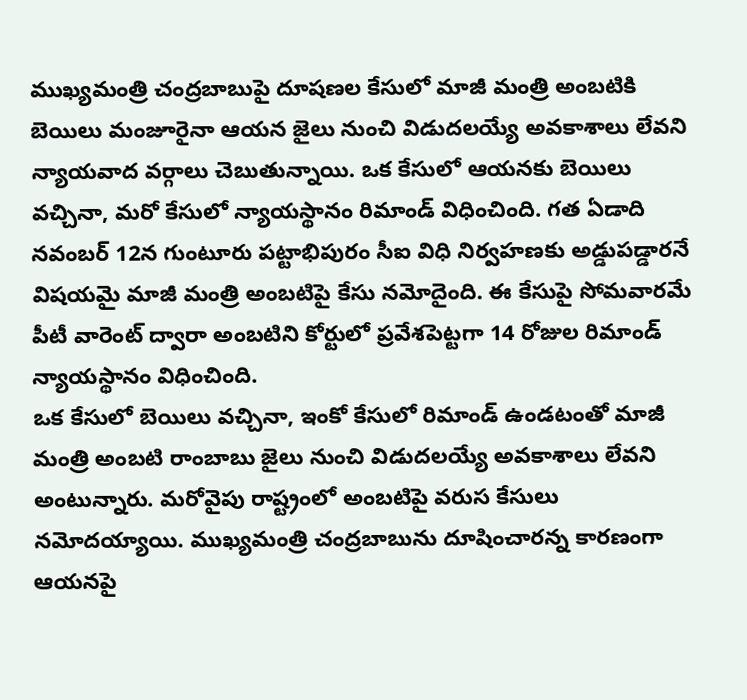ముఖ్యమంత్రి చంద్రబాబుపై దూషణల కేసులో మాజీ మంత్రి అంబటికి బెయిలు మంజూరైనా ఆయన జైలు నుంచి విడుదలయ్యే అవకాశాలు లేవని న్యాయవాద వర్గాలు చెబుతున్నాయి. ఒక కేసులో ఆయనకు బెయిలు వచ్చినా, మరో కేసులో న్యాయస్థానం రిమాండ్ విధించింది. గత ఏడాది నవంబర్ 12న గుంటూరు పట్టాభిపురం సీఐ విధి నిర్వహణకు అడ్డుపడ్డారనే విషయమై మాజీ మంత్రి అంబటిపై కేసు నమోదైంది. ఈ కేసుపై సోమవారమే పీటీ వారెంట్ ద్వారా అంబటిని కోర్టులో ప్రవేశపెట్టగా 14 రోజుల రిమాండ్ న్యాయస్థానం విధించింది.
ఒక కేసులో బెయిలు వచ్చినా, ఇంకో కేసులో రిమాండ్ ఉండటంతో మాజీ మంత్రి అంబటి రాంబాబు జైలు నుంచి విడుదలయ్యే అవకాశాలు లేవని అంటున్నారు. మరోవైపు రాష్ట్రంలో అంబటిపై వరుస కేసులు నమోదయ్యాయి. ముఖ్యమంత్రి చంద్రబాబును దూషించారన్న కారణంగా ఆయనపై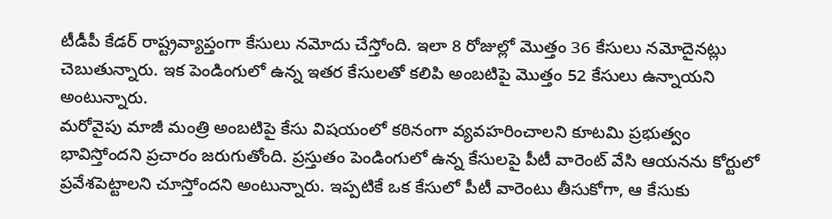టీడీపీ కేడర్ రాష్ట్రవ్యాప్తంగా కేసులు నమోదు చేస్తోంది. ఇలా 8 రోజుల్లో మొత్తం 36 కేసులు నమోదైనట్లు చెబుతున్నారు. ఇక పెండింగులో ఉన్న ఇతర కేసులతో కలిపి అంబటిపై మొత్తం 52 కేసులు ఉన్నాయని అంటున్నారు.
మరోవైపు మాజీ మంత్రి అంబటిపై కేసు విషయంలో కఠినంగా వ్యవహరించాలని కూటమి ప్రభుత్వం భావిస్తోందని ప్రచారం జరుగుతోంది. ప్రస్తుతం పెండింగులో ఉన్న కేసులపై పీటీ వారెంట్ వేసి ఆయనను కోర్టులో ప్రవేశపెట్టాలని చూస్తోందని అంటున్నారు. ఇప్పటికే ఒక కేసులో పీటీ వారెంటు తీసుకోగా, ఆ కేసుకు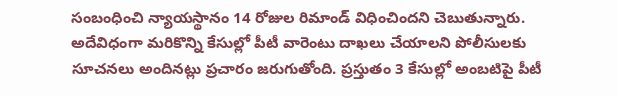సంబంధించి న్యాయస్థానం 14 రోజుల రిమాండ్ విధించిందని చెబుతున్నారు. అదేవిధంగా మరికొన్ని కేసుల్లో పీటీ వారెంటు దాఖలు చేయాలని పోలీసులకు సూచనలు అందినట్లు ప్రచారం జరుగుతోంది. ప్రస్తుతం 3 కేసుల్లో అంబటిపై పీటీ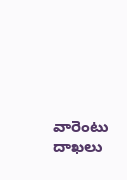వారెంటు దాఖలు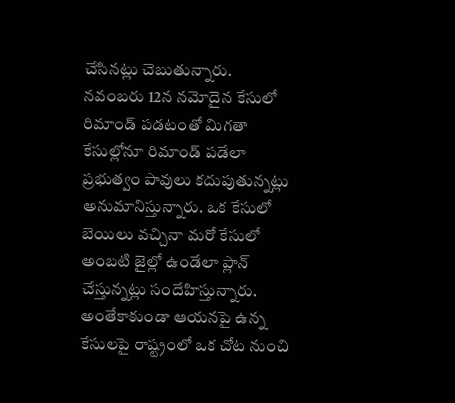చేసినట్లు చెబుతున్నారు.
నవంబరు 12న నమోదైన కేసులో రిమాండ్ పడటంతో మిగతా కేసుల్లోనూ రిమాండ్ పడేలా ప్రభుత్వం పావులు కదుపుతున్నట్లు అనుమానిస్తున్నారు. ఒక కేసులో బెయిలు వచ్చినా మరో కేసులో అంబటి జైల్లో ఉండేలా ప్లాన్ చేస్తున్నట్లు సందేహిస్తున్నారు. అంతేకాకుండా ఆయనపై ఉన్న కేసులపై రాష్ట్రంలో ఒక చోట నుంచి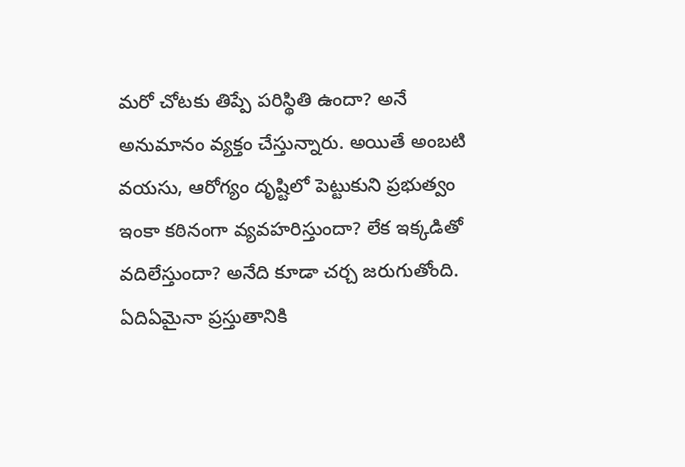మరో చోటకు తిప్పే పరిస్థితి ఉందా? అనే అనుమానం వ్యక్తం చేస్తున్నారు. అయితే అంబటి వయసు, ఆరోగ్యం దృష్టిలో పెట్టుకుని ప్రభుత్వం ఇంకా కఠినంగా వ్యవహరిస్తుందా? లేక ఇక్కడితో వదిలేస్తుందా? అనేది కూడా చర్చ జరుగుతోంది. ఏదిఏమైనా ప్రస్తుతానికి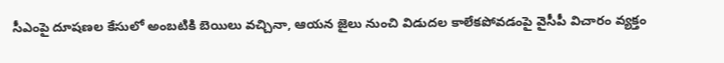సీఎంపై దూషణల కేసులో అంబటికి బెయిలు వచ్చినా, ఆయన జైలు నుంచి విడుదల కాలేకపోవడంపై వైసీపీ విచారం వ్యక్తం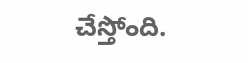చేస్తోంది.